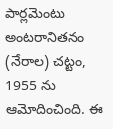పార్లమెంటు అంటరానితనం (నేరాల) చట్టం, 1955 ను ఆమోదించింది. ఈ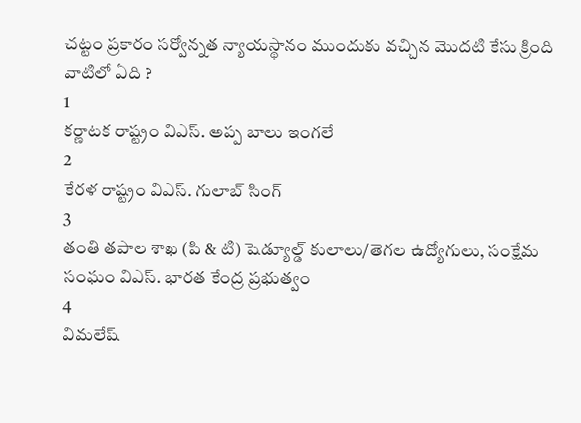చట్టం ప్రకారం సర్వోన్నత న్యాయస్థానం ముందుకు వచ్చిన మొదటి కేసు క్రింది వాటిలో ఏది ?
1
కర్ణాటక రాష్ట్రం విఎస్. అప్ప బాలు ఇంగలే
2
కేరళ రాష్ట్రం విఎస్. గులాబ్ సింగ్
3
తంతి తపాల శాఖ (పి & టి) షెడ్యూల్డ్ కులాలు/తెగల ఉద్యోగులు, సంక్షేమ సంఘం విఎస్. భారత కేంద్ర ప్రభుత్వం
4
విమలేష్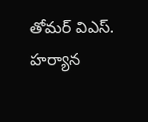తోమర్ విఎస్. హర్యాన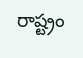రాష్ట్రం